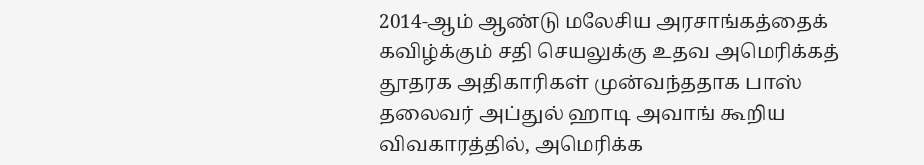2014-ஆம் ஆண்டு மலேசிய அரசாங்கத்தைக் கவிழ்க்கும் சதி செயலுக்கு உதவ அமெரிக்கத் தூதரக அதிகாரிகள் முன்வந்ததாக பாஸ் தலைவர் அப்துல் ஹாடி அவாங் கூறிய விவகாரத்தில், அமெரிக்க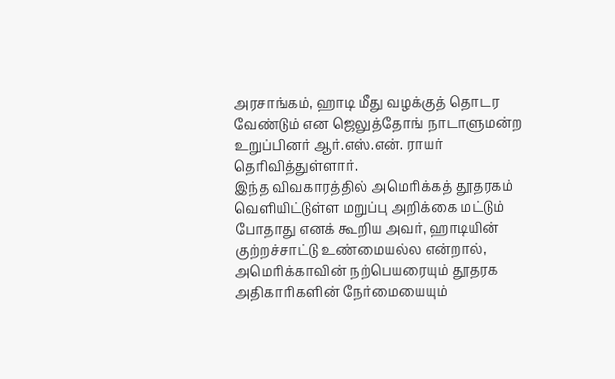அரசாங்கம், ஹாடி மீது வழக்குத் தொடர வேண்டும் என ஜெலுத்தோங் நாடாளுமன்ற உறுப்பினர் ஆர்.எஸ்.என். ராயர் தெரிவித்துள்ளார்.
இந்த விவகாரத்தில் அமெரிக்கத் தூதரகம் வெளியிட்டுள்ள மறுப்பு அறிக்கை மட்டும் போதாது எனக் கூறிய அவர், ஹாடியின் குற்றச்சாட்டு உண்மையல்ல என்றால், அமெரிக்காவின் நற்பெயரையும் தூதரக அதிகாரிகளின் நேர்மையையும்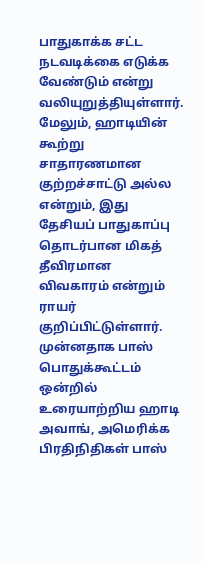பாதுகாக்க சட்ட நடவடிக்கை எடுக்க வேண்டும் என்று வலியுறுத்தியுள்ளார்.
மேலும், ஹாடியின் கூற்று சாதாரணமான குற்றச்சாட்டு அல்ல என்றும், இது தேசியப் பாதுகாப்பு தொடர்பான மிகத் தீவிரமான விவகாரம் என்றும் ராயர் குறிப்பிட்டுள்ளார்.
முன்னதாக பாஸ் பொதுக்கூட்டம் ஒன்றில் உரையாற்றிய ஹாடி அவாங், அமெரிக்க பிரதிநிதிகள் பாஸ்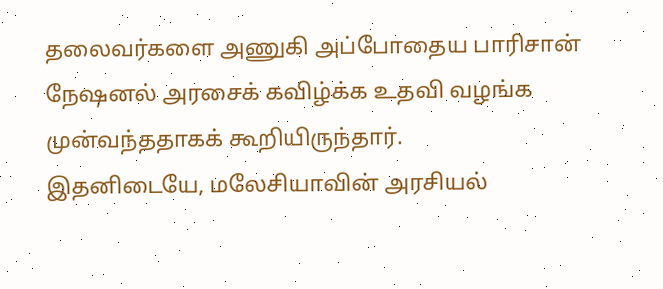தலைவர்களை அணுகி அப்போதைய பாரிசான் நேஷனல் அரசைக் கவிழ்க்க உதவி வழங்க முன்வந்ததாகக் கூறியிருந்தார்.
இதனிடையே, மலேசியாவின் அரசியல்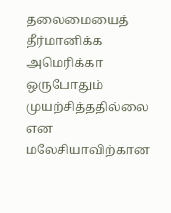தலைமையைத் தீர்மானிக்க அமெரிக்கா ஒருபோதும் முயற்சித்ததில்லை என மலேசியாவிற்கான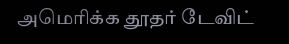அமெரிக்க தூதர் டேவிட்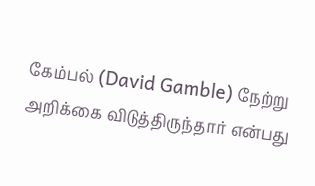கேம்பல் (David Gamble) நேற்று அறிக்கை விடுத்திருந்தார் என்பது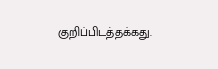குறிப்பிடத்தக்கது.